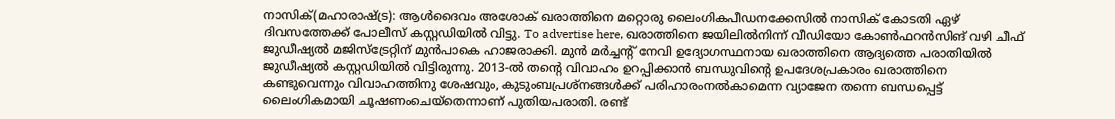നാസിക്(മഹാരാഷ്ട്ര): ആൾദൈവം അശോക് ഖരാത്തിനെ മറ്റൊരു ലൈംഗികപീഡനക്കേസിൽ നാസിക് കോടതി ഏഴ് ദിവസത്തേക്ക് പോലീസ് കസ്റ്റഡിയിൽ വിട്ടു. To advertise here, ഖരാത്തിനെ ജയിലിൽനിന്ന് വീഡിയോ കോൺഫറൻസിങ് വഴി ചീഫ് ജുഡീഷ്യൽ മജിസ്ട്രേറ്റിന് മുൻപാകെ ഹാജരാക്കി. മുൻ മർച്ചന്റ് നേവി ഉദ്യോഗസ്ഥനായ ഖരാത്തിനെ ആദ്യത്തെ പരാതിയിൽ ജുഡീഷ്യൽ കസ്റ്റഡിയിൽ വിട്ടിരുന്നു. 2013-ൽ തന്റെ വിവാഹം ഉറപ്പിക്കാൻ ബന്ധുവിന്റെ ഉപദേശപ്രകാരം ഖരാത്തിനെ കണ്ടുവെന്നും വിവാഹത്തിനു ശേഷവും, കുടുംബപ്രശ്നങ്ങൾക്ക് പരിഹാരംനൽകാമെന്ന വ്യാജേന തന്നെ ബന്ധപ്പെട്ട് ലൈംഗികമായി ചൂഷണംചെയ്തെന്നാണ് പുതിയപരാതി. രണ്ട്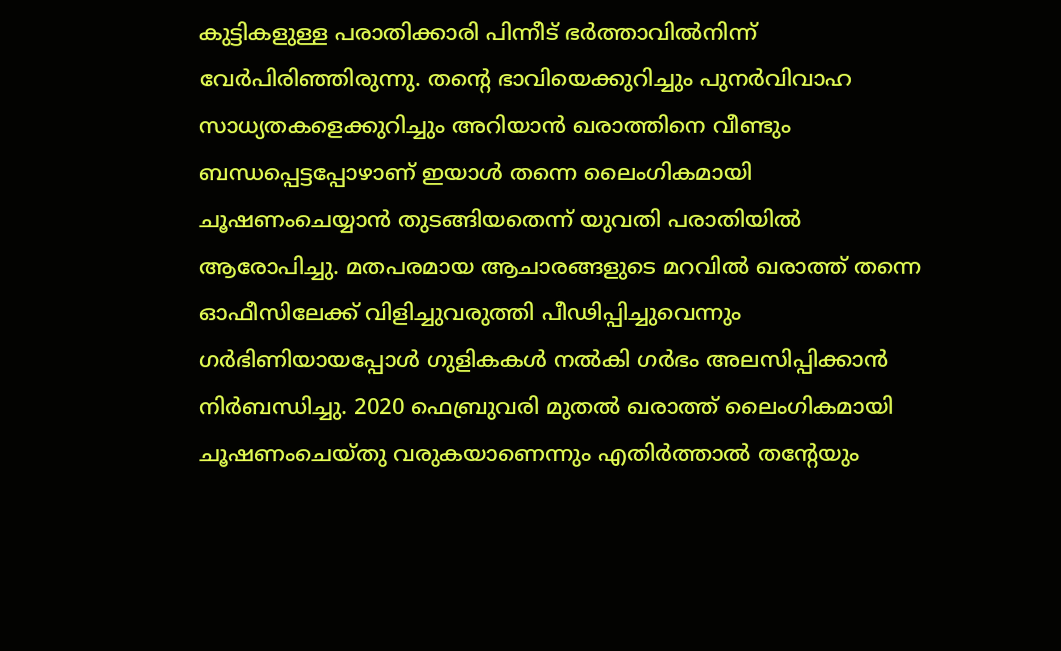കുട്ടികളുള്ള പരാതിക്കാരി പിന്നീട് ഭർത്താവിൽനിന്ന് വേർപിരിഞ്ഞിരുന്നു. തന്റെ ഭാവിയെക്കുറിച്ചും പുനർവിവാഹ സാധ്യതകളെക്കുറിച്ചും അറിയാൻ ഖരാത്തിനെ വീണ്ടും ബന്ധപ്പെട്ടപ്പോഴാണ് ഇയാൾ തന്നെ ലൈംഗികമായി ചൂഷണംചെയ്യാൻ തുടങ്ങിയതെന്ന് യുവതി പരാതിയിൽ ആരോപിച്ചു. മതപരമായ ആചാരങ്ങളുടെ മറവിൽ ഖരാത്ത് തന്നെ ഓഫീസിലേക്ക് വിളിച്ചുവരുത്തി പീഢിപ്പിച്ചുവെന്നും ഗർഭിണിയായപ്പോൾ ഗുളികകൾ നൽകി ഗർഭം അലസിപ്പിക്കാൻ നിർബന്ധിച്ചു. 2020 ഫെബ്രുവരി മുതൽ ഖരാത്ത് ലൈംഗികമായി ചൂഷണംചെയ്തു വരുകയാണെന്നും എതിർത്താൽ തന്റേയും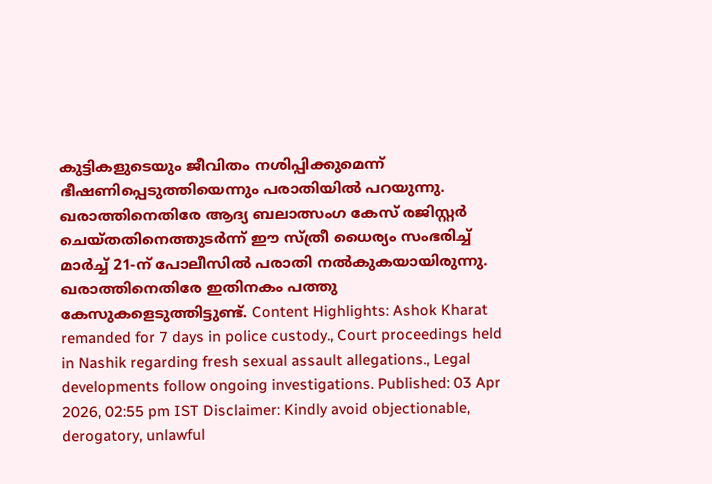കുട്ടികളുടെയും ജീവിതം നശിപ്പിക്കുമെന്ന് ഭീഷണിപ്പെടുത്തിയെന്നും പരാതിയിൽ പറയുന്നു. ഖരാത്തിനെതിരേ ആദ്യ ബലാത്സംഗ കേസ് രജിസ്റ്റർ ചെയ്തതിനെത്തുടർന്ന് ഈ സ്ത്രീ ധൈര്യം സംഭരിച്ച് മാർച്ച് 21-ന് പോലീസിൽ പരാതി നൽകുകയായിരുന്നു. ഖരാത്തിനെതിരേ ഇതിനകം പത്തു കേസുകളെടുത്തിട്ടുണ്ട്. Content Highlights: Ashok Kharat remanded for 7 days in police custody., Court proceedings held in Nashik regarding fresh sexual assault allegations., Legal developments follow ongoing investigations. Published: 03 Apr 2026, 02:55 pm IST Disclaimer: Kindly avoid objectionable, derogatory, unlawful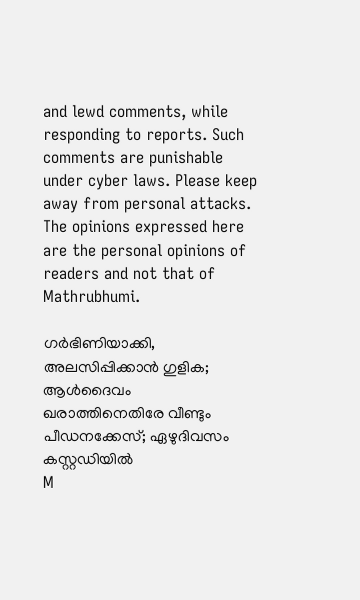and lewd comments, while responding to reports. Such comments are punishable under cyber laws. Please keep away from personal attacks. The opinions expressed here are the personal opinions of readers and not that of Mathrubhumi.

ഗർഭിണിയാക്കി, അലസിപ്പിക്കാൻ ഗുളിക; ആൾദൈവം ഖരാത്തിനെതിരേ വീണ്ടും പീഡനക്കേസ്; ഏഴുദിവസം കസ്റ്റഡിയിൽ
M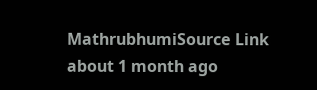MathrubhumiSource Link
about 1 month ago